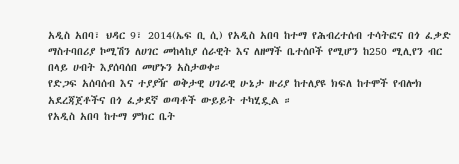አዲስ አበባ፣ ህዳር 9፣ 2014(ኤፍ ቢ ሲ) የአዲስ አበባ ከተማ የሕብረተሰብ ተሳትፎና በጎ ፈቃድ ማስተባበሪያ ኮሚሽን ለሀገር መከላከያ ሰራዊት እና ለዘማች ቤተሰቦች የሚሆን ከ250 ሚሊየን ብር በላይ ሀብት እያሰባሰበ መሆኑን አስታወቀ።
የድጋፍ አሰባሰብ እና ተያያዥ ወቅታዊ ሀገራዊ ሁኔታ ዙሪያ ከተለያዩ ክፍለ ከተሞች የብሎክ አደረጃጀቶችና በጎ ፈቃደኛ ወጣቶች ውይይት ተካሂዷል ።
የአዲስ አበባ ከተማ ምክር ቤት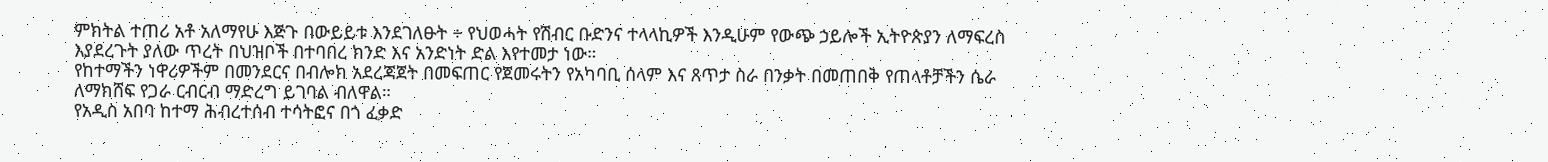ምክትል ተጠሪ አቶ አለማየሁ እጅጉ በውይይቱ እንደገለፁት ÷ የህወሓት የሽብር ቡድንና ተላላኪዎች እንዲሁም የውጭ ኃይሎች ኢትዮጵያን ለማፍረስ እያደረጉት ያለው ጥረት በህዝቦች በተባበረ ክንድ እና አንድነት ድል እየተመታ ነው።
የከተማችን ነዋሪዎችም በመንደርና በብሎክ አደረጃጀት በመፍጠር የጀመሩትን የአካባቢ ሰላም እና ጸጥታ ስራ በንቃት በመጠበቅ የጠላቶቻችን ሴራ ለማክሸፍ የጋራ ርብርብ ማድረግ ይገባል ብለዋል።
የአዲስ አበባ ከተማ ሕብረተሰብ ተሳትፎና በጎ ፈቃድ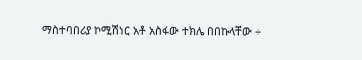ማስተባበሪያ ኮሚሽነር አቶ አስፋው ተክሌ በበኩላቸው ÷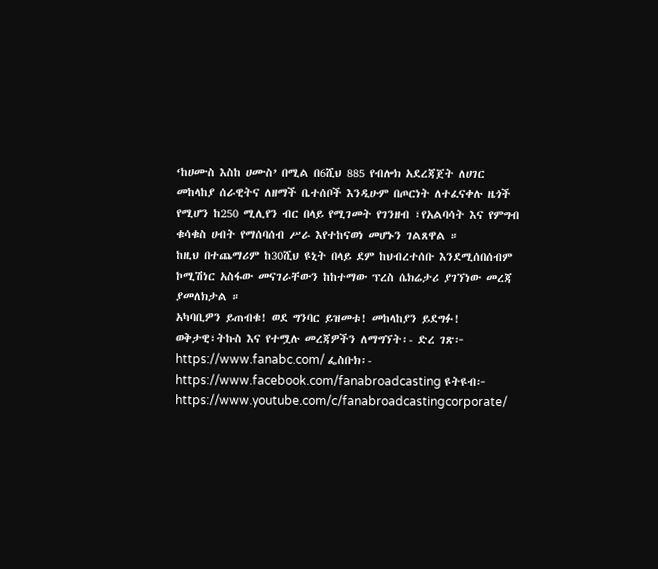‘ከሀሙስ እስከ ሀሙስ’ በሚል በ6ሺህ 885 የብሎክ አደረጃጀት ለሀገር መከላከያ ሰራዊትና ለዘማች ቤተሰቦች እንዲሁም በጦርነት ለተፈናቀሉ ዜጎች የሚሆን ከ250 ሚሊየን ብር በላይ የሚገመት የገንዘብ ፣የአልባሳት እና የምግብ ቁሳቁስ ሀብት የማሰባሰብ ሥራ እየተከናወነ መሆኑን ገልጸዋል ።
ከዚህ በተጨማሪም ከ30ሺህ ዩኒት በላይ ደም ከህብረተሰቡ እንደሚሰበሰብም ኮሚሽነር አስፋው መናገራቸውን ከከተማው ፕረስ ሴክሬታሪ ያገኘነው መረጃ ያመለክታል ።
አካባቢዎን ይጠብቁ! ወደ ግንባር ይዝመቱ! መከላከያን ይደግፉ!
ወቅታዊ፣ትኩስ እና የተሟሉ መረጃዎችን ለማግኘት፡- ድረ ገጽ፦ https://www.fanabc.com/ ፌስቡክ፡- https://www.facebook.com/fanabroadcasting ዩትዩብ፦ https://www.youtube.com/c/fanabroadcastingcorporate/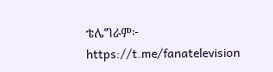ቴሌግራም፦ https://t.me/fanatelevision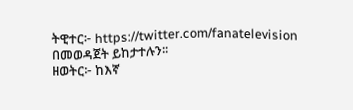ትዊተር፦ https://twitter.com/fanatelevision በመወዳጀት ይከታተሉን፡፡
ዘወትር፦ ከእኛ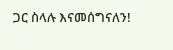ጋር ስላሉ እናመሰግናለን!